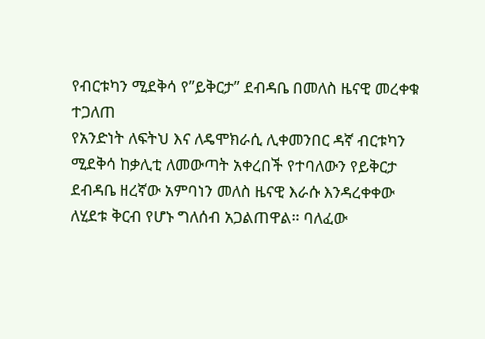የብርቱካን ሚደቅሳ የ”ይቅርታ” ደብዳቤ በመለስ ዜናዊ መረቀቁ ተጋለጠ
የአንድነት ለፍትህ እና ለዴሞክራሲ ሊቀመንበር ዳኛ ብርቱካን ሚደቅሳ ከቃሊቲ ለመውጣት አቀረበች የተባለውን የይቅርታ ደብዳቤ ዘረኛው አምባነን መለስ ዜናዊ እራሱ እንዳረቀቀው ለሂደቱ ቅርብ የሆኑ ግለሰብ አጋልጠዋል። ባለፈው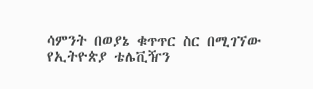ሳምንት በወያኔ ቁጥጥር ስር በሚገኘው የኢትዮጵያ ቴሌቪዥን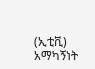(ኢቲቪ) አማካኝነት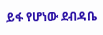ይፋ የሆነው ደብዳቤ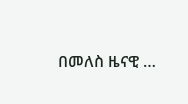በመለስ ዜናዊ …